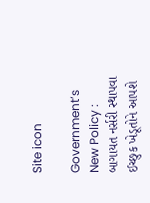Site icon

Government’s New Policy : બાગાયત નર્સરી સ્થાપવા ઈચ્છુક ખેડૂતોને આપશે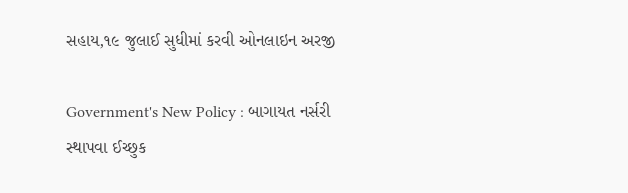સહાય,૧૯ જુલાઈ સુધીમાં કરવી ઓનલાઇન અરજી

Government's New Policy : બાગાયત નર્સરી સ્થાપવા ઈચ્છુક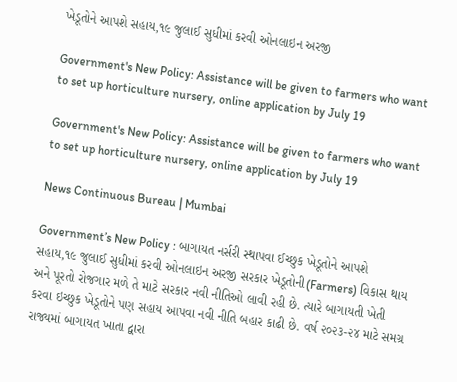ખેડૂતોને આપશે સહાય,૧૯ જુલાઈ સુધીમાં કરવી ઓનલાઇન અરજી

Government's New Policy: Assistance will be given to farmers who want to set up horticulture nursery, online application by July 19

Government's New Policy: Assistance will be given to farmers who want to set up horticulture nursery, online application by July 19

News Continuous Bureau | Mumbai

Government’s New Policy : બાગાયત નર્સરી સ્થાપવા ઈચ્છુક ખેડૂતોને આપશે સહાય,૧૯ જુલાઈ સુધીમાં કરવી ઓનલાઇન અરજી સરકાર ખેડૂતોની(Farmers) વિકાસ થાય અને પૂરતો રોજગાર મળે તે માટે સરકાર નવી નીતિઓ લાવી રહી છે. ત્યારે બાગાયતી ખેતી કરવા ઇચ્છુક ખેડૂતોને પણ સહાય આપવા નવી નીતિ બહાર કાઢી છે. વર્ષ ૨૦૨૩-૨૪ માટે સમગ્ર રાજ્યમાં બાગાયત ખાતા દ્વારા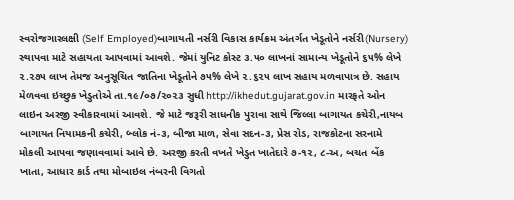સ્વરોજગારલક્ષી (Self Employed)બાગાયતી નર્સરી વિકાસ કાર્યક્રમ અંતર્ગત ખેડૂતોને નર્સરી(Nursery) સ્થાપવા માટે સહાયતા આપવામાં આવશે. જેમાં યુનિટ કોસ્ટ ૩.૫૦ લાખનાં સામાન્ય ખેડૂતોને ૬૫% લેખે ૨.૨૭૫ લાખ તેમજ અનુસૂચિત જાતિના ખેડૂતોને ૭૫% લેખે ૨.૬૨૫ લાખ સહાય મળવાપાત્ર છે. સહાય મેળવવા ઇચ્છુક ખેડુતોએ તા.૧૯/૦૭/૨૦૨૩ સુધી http://ikhedut.gujarat.gov.in મારફતે ઓન લાઇન અરજી સ્વીકારવામાં આવશે. જે માટે જરૂરી સાધનીક પુરાવા સાથે જિલ્લા બાગાયત કચેરી,નાયબ બાગાયત નિયામકની કચેરી, બ્લોક નં-૩, બીજા માળ, સેવા સદન-૩, પ્રેસ રોડ, રાજકોટના સરનામે મોકલી આપવા જણાવવામાં આવે છે. અરજી કરતી વખતે ખેડુત ખાતેદારે ૭-૧૨, ૮-અ, બચત બેંક ખાતા, આધાર કાર્ડ તથા મોબાઇલ નંબરની વિગતો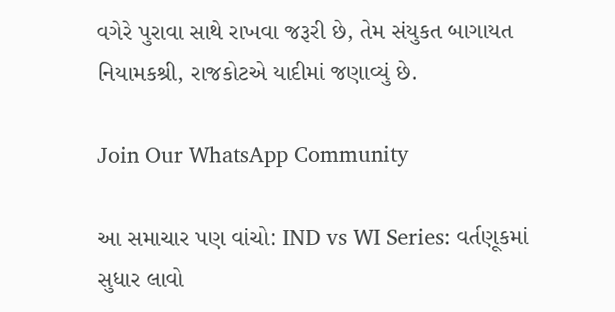વગેરે પુરાવા સાથે રાખવા જરૂરી છે, તેમ સંયુકત બાગાયત નિયામકશ્રી, રાજકોટએ યાદીમાં જણાવ્યું છે.

Join Our WhatsApp Community

આ સમાચાર પણ વાંચો: IND vs WI Series: વર્તણૂકમાં સુધાર લાવો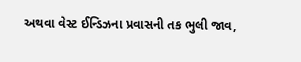અથવા વેસ્ટ ઈન્ડિઝના પ્રવાસની તક ભુલી જાવ,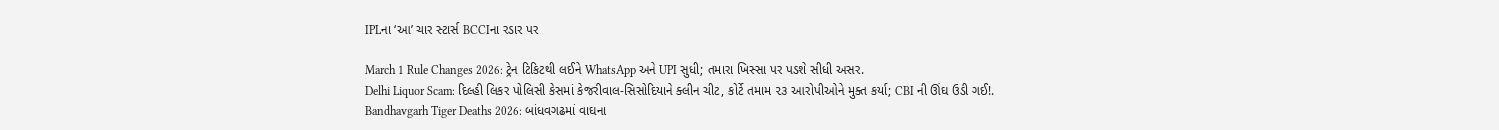IPLના ‘આ’ ચાર સ્ટાર્સ BCCIના રડાર પર

March 1 Rule Changes 2026: ટ્રેન ટિકિટથી લઈને WhatsApp અને UPI સુધી; તમારા ખિસ્સા પર પડશે સીધી અસર.
Delhi Liquor Scam: દિલ્હી લિકર પોલિસી કેસમાં કેજરીવાલ-સિસોદિયાને ક્લીન ચીટ, કોર્ટે તમામ ૨૩ આરોપીઓને મુક્ત કર્યા; CBI ની ઊંઘ ઉડી ગઈ!.
Bandhavgarh Tiger Deaths 2026: બાંધવગઢમાં વાઘના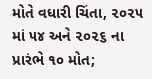મોતે વધારી ચિંતા, ૨૦૨૫ માં ૫૪ અને ૨૦૨૬ ના પ્રારંભે ૧૦ મોત;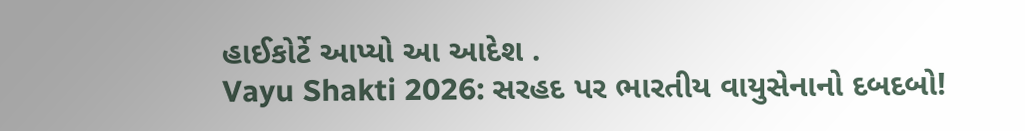હાઈકોર્ટે આપ્યો આ આદેશ .
Vayu Shakti 2026: સરહદ પર ભારતીય વાયુસેનાનો દબદબો!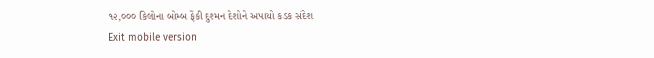૧૨,૦૦૦ કિલોના બોમ્બ ફેંકી દુશ્મન દેશોને અપાયો કડક સંદેશ
Exit mobile version